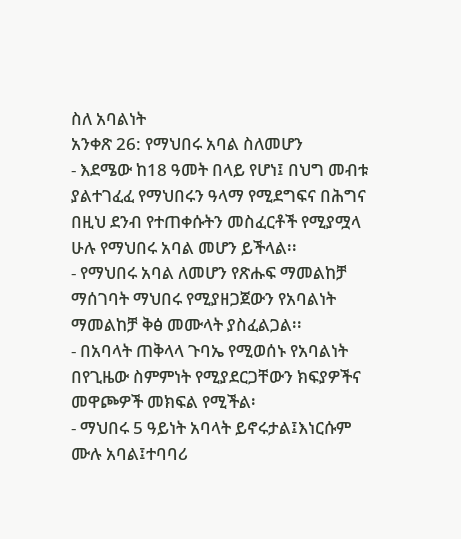ስለ አባልነት
አንቀጽ 26: የማህበሩ አባል ስለመሆን
- እደሜው ከ18 ዓመት በላይ የሆነ፤ በህግ መብቱ ያልተገፈፈ የማህበሩን ዓላማ የሚደግፍና በሕግና በዚህ ደንብ የተጠቀሱትን መስፈርቶች የሚያሟላ ሁሉ የማህበሩ አባል መሆን ይችላል፡፡
- የማህበሩ አባል ለመሆን የጽሑፍ ማመልከቻ ማሰገባት ማህበሩ የሚያዘጋጀውን የአባልነት ማመልከቻ ቅፅ መሙላት ያስፈልጋል፡፡
- በአባላት ጠቅላላ ጉባኤ የሚወሰኑ የአባልነት በየጊዜው ስምምነት የሚያደርጋቸውን ክፍያዎችና መዋጮዎች መክፍል የሚችል፡
- ማህበሩ 5 ዓይነት አባላት ይኖሩታል፤እነርሱም ሙሉ አባል፤ተባባሪ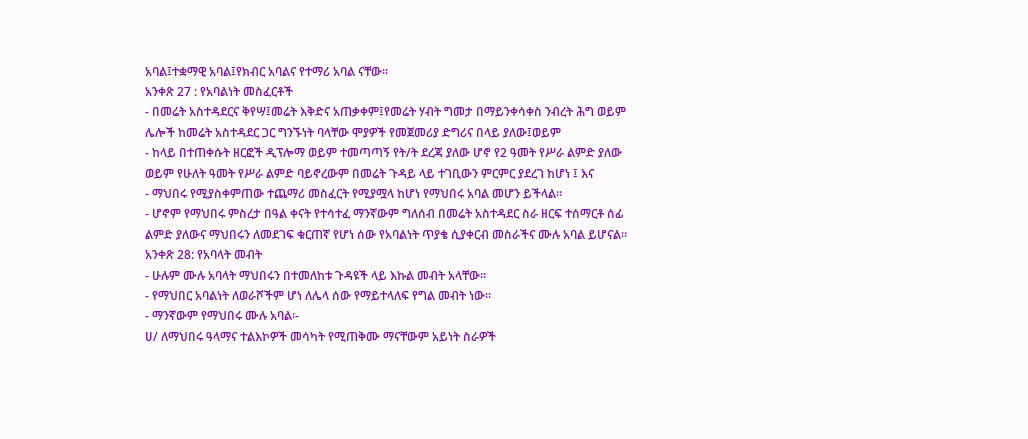አባል፤ተቋማዊ አባል፤የክብር አባልና የተማሪ አባል ናቸው፡፡
አንቀጽ 27 : የአባልነት መስፈርቶች
- በመሬት አስተዳደርና ቅየሣ፤መሬት እቅድና አጠቃቀም፤የመሬት ሃብት ግመታ በማይንቀሳቀስ ንብረት ሕግ ወይም ሌሎች ከመሬት አስተዳደር ጋር ግንኙነት ባላቸው ሞያዎች የመጀመሪያ ድግሪና በላይ ያለው፤ወይም
- ከላይ በተጠቀሱት ዘርፎች ዲፕሎማ ወይም ተመጣጣኝ የት/ት ደረጃ ያለው ሆኖ የ2 ዓመት የሥራ ልምድ ያለው ወይም የሁለት ዓመት የሥራ ልምድ ባይኖረውም በመሬት ጉዳይ ላይ ተገቢውን ምርምር ያደረገ ከሆነ ፤ እና
- ማህበሩ የሚያስቀምጠው ተጨማሪ መስፈርት የሚያሟላ ከሆነ የማህበሩ አባል መሆን ይችላል፡፡
- ሆኖም የማህበሩ ምስረታ በዓል ቀናት የተሳተፈ ማንኛውም ግለሰብ በመሬት አስተዳደር ስራ ዘርፍ ተሰማርቶ ሰፊ ልምድ ያለውና ማህበሩን ለመደገፍ ቁርጠኛ የሆነ ሰው የአባልነት ጥያቄ ሲያቀርብ መስራችና ሙሉ አባል ይሆናል፡፡
አንቀጽ 28: የአባላት መብት
- ሁሉም ሙሉ አባላት ማህበሩን በተመለከቱ ጉዳዩች ላይ እኩል መብት አላቸው፡፡
- የማህበር አባልነት ለወራሾችም ሆነ ለሌላ ሰው የማይተላለፍ የግል መብት ነው፡፡
- ማንኛውም የማህበሩ ሙሉ አባል፡-
ሀ/ ለማህበሩ ዓላማና ተልእኮዎች መሳካት የሚጠቅሙ ማናቸውም አይነት ስራዎች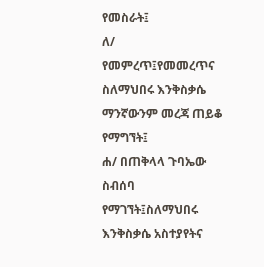የመስራት፤
ለ/ የመምረጥ፤የመመረጥና ስለማህበሩ እንቅስቃሴ ማንኛውንም መረጃ ጠይቆ የማግኘት፤
ሐ/ በጠቅላላ ጉባኤው ስብሰባ የማገኘት፤ስለማህበሩ እንቅስቃሴ አስተያየትና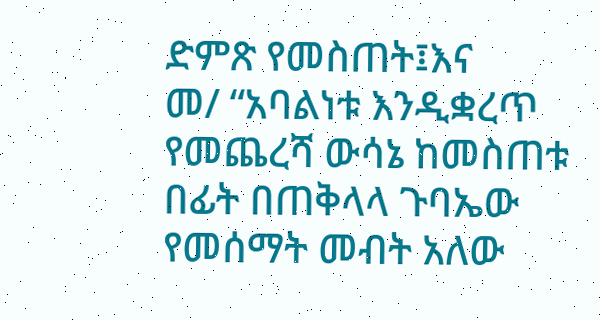ድምጽ የመስጠት፤እና
መ/ “አባልነቱ እንዲቋረጥ የመጨረሻ ውሳኔ ከመስጠቱ በፊት በጠቅላላ ጉባኤው የመሰማት መብት አለው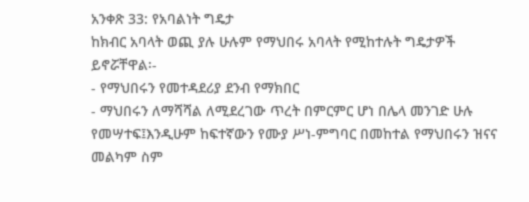አንቀጽ 33: የአባልነት ግዴታ
ከክብር አባላት ወጪ ያሉ ሁሉም የማህበሩ አባላት የሚከተሉት ግዴታዎች ይኖሯቸዋል፡-
- የማህበሩን የመተዳደሪያ ደንብ የማክበር
- ማህበሩን ለማሻሻል ለሚደረገው ጥረት በምርምር ሆነ በሌላ መንገድ ሁሉ የመሣተፍ፤እንዲሁም ከፍተኛውን የሙያ ሥነ-ምግባር በመከተል የማህበሩን ዝናና መልካም ስም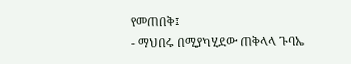የመጠበቅ፤
- ማህበሩ በሚያካሂደው ጠቅላላ ጉባኤ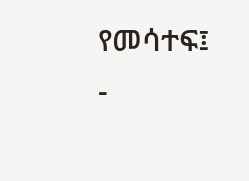የመሳተፍ፤
-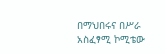በማህበሩና በሥራ አስፈፃሚ ኮሚቴው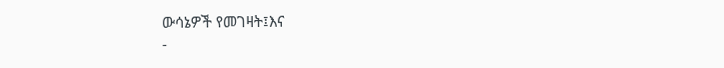ውሳኔዎች የመገዛት፤እና
-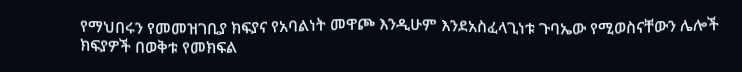የማህበሩን የመመዝገቢያ ክፍያና የአባልነት መዋጮ እንዲሁም እንደአስፈላጊነቱ ጉባኤው የሚወስናቸውን ሌሎች ክፍያዎች በወቅቱ የመክፍል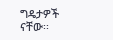ግዴታዎች ናቸው፡፡